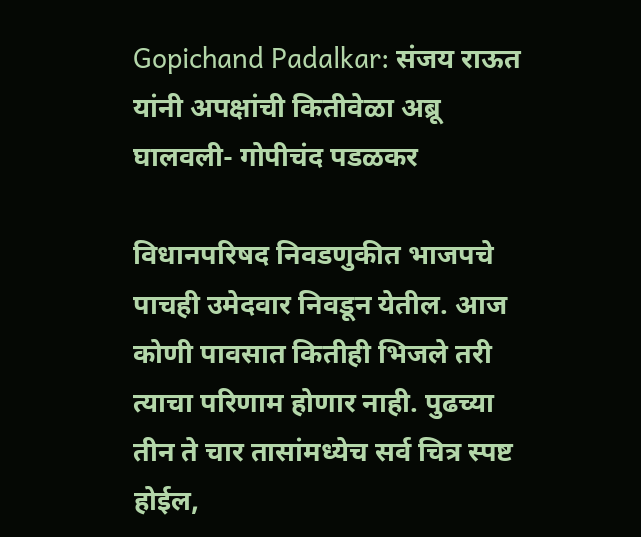Gopichand Padalkar: संजय राऊत यांनी अपक्षांची कितीवेळा अब्रू घालवली- गोपीचंद पडळकर

विधानपरिषद निवडणुकीत भाजपचे पाचही उमेदवार निवडून येतील. आज कोणी पावसात कितीही भिजले तरी त्याचा परिणाम होणार नाही. पुढच्या तीन ते चार तासांमध्येच सर्व चित्र स्पष्ट होईल,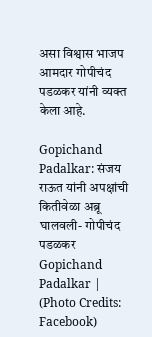असा विश्वास भाजप आमदार गोपीचंद पडळकर यांनी व्यक्त केला आहे.

Gopichand Padalkar: संजय राऊत यांनी अपक्षांची कितीवेळा अब्रू घालवली- गोपीचंद पडळकर
Gopichand Padalkar | (Photo Credits: Facebook)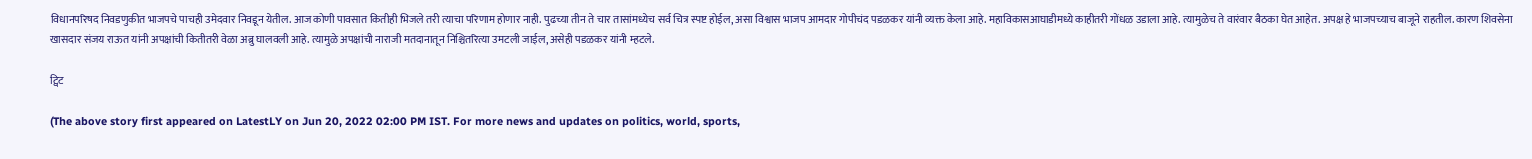विधानपरिषद निवडणुकीत भाजपचे पाचही उमेदवार निवडून येतील. आज कोणी पावसात कितीही भिजले तरी त्याचा परिणाम होणार नाही. पुढच्या तीन ते चार तासांमध्येच सर्व चित्र स्पष्ट होईल, असा विश्वास भाजप आमदार गोपीचंद पडळकर यांनी व्यक्त केला आहे. महाविकासआघाडीमध्ये काहीतरी गोंधळ उडाला आहे. त्यामुळेच ते वारंवार बैठका घेत आहेत. अपक्ष हे भाजपच्याच बाजूने राहतील. कारण शिवसेना खासदार संजय राऊत यांनी अपक्षांची कितीतरी वेळा अब्रु घालवली आहे. त्यामुळे अपक्षांची नाराजी मतदानातून निश्चितरित्या उमटली जाईल, असेही पडळकर यांनी म्हटले.

ट्विट

(The above story first appeared on LatestLY on Jun 20, 2022 02:00 PM IST. For more news and updates on politics, world, sports,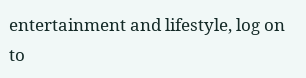entertainment and lifestyle, log on to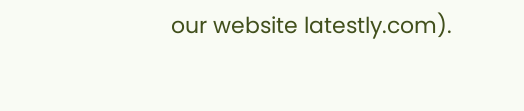our website latestly.com).